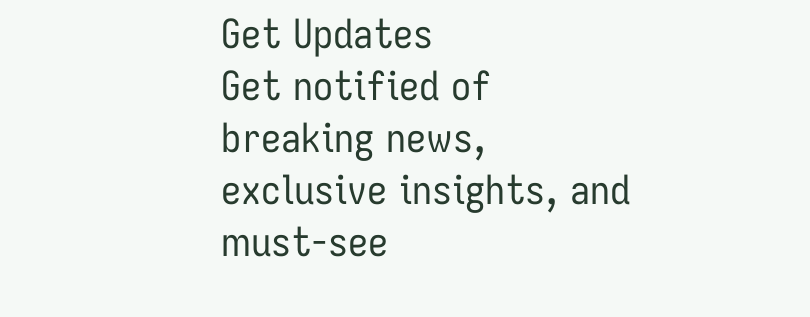Get Updates
Get notified of breaking news, exclusive insights, and must-see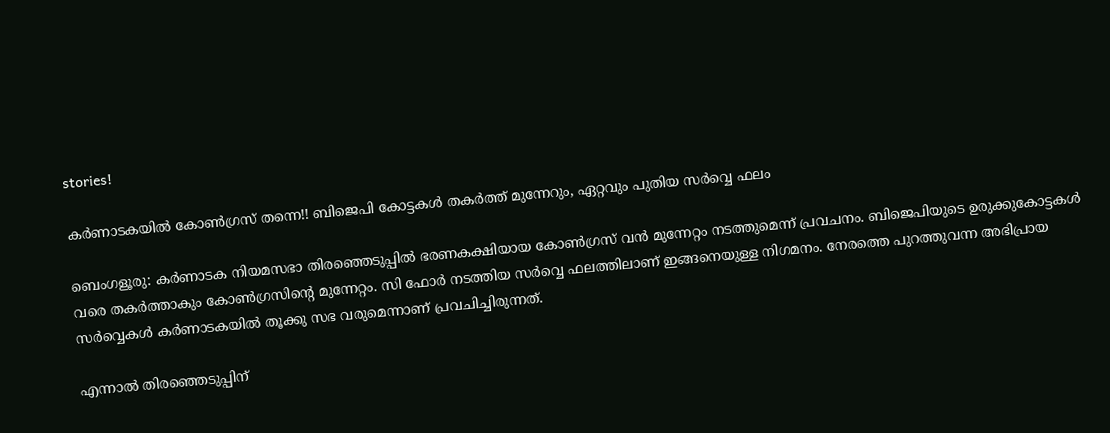stories!

കര്‍ണാടകയില്‍ കോണ്‍ഗ്രസ് തന്നെ!! ബിജെപി കോട്ടകള്‍ തകര്‍ത്ത് മുന്നേറും, ഏറ്റവും പുതിയ സര്‍വ്വെ ഫലം

ബെംഗളൂരു: കര്‍ണാടക നിയമസഭാ തിരഞ്ഞെടുപ്പില്‍ ഭരണകക്ഷിയായ കോണ്‍ഗ്രസ് വന്‍ മുന്നേറ്റം നടത്തുമെന്ന് പ്രവചനം. ബിജെപിയുടെ ഉരുക്കുകോട്ടകള്‍ വരെ തകര്‍ത്താകും കോണ്‍ഗ്രസിന്റെ മുന്നേറ്റം. സി ഫോര്‍ നടത്തിയ സര്‍വ്വെ ഫലത്തിലാണ് ഇങ്ങനെയുള്ള നിഗമനം. നേരത്തെ പുറത്തുവന്ന അഭിപ്രായ സര്‍വ്വെകള്‍ കര്‍ണാടകയില്‍ തൂക്കു സഭ വരുമെന്നാണ് പ്രവചിച്ചിരുന്നത്.

എന്നാല്‍ തിരഞ്ഞെടുപ്പിന്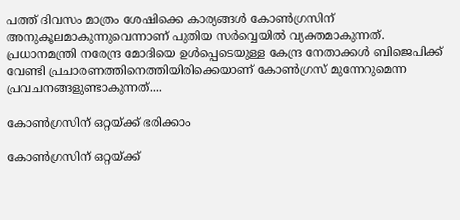പത്ത് ദിവസം മാത്രം ശേഷിക്കെ കാര്യങ്ങള്‍ കോണ്‍ഗ്രസിന് അനുകൂലമാകുന്നുവെന്നാണ് പുതിയ സര്‍വ്വെയില്‍ വ്യക്തമാകുന്നത്. പ്രധാനമന്ത്രി നരേന്ദ്ര മോദിയെ ഉള്‍പ്പെടെയുള്ള കേന്ദ്ര നേതാക്കള്‍ ബിജെപിക്ക് വേണ്ടി പ്രചാരണത്തിനെത്തിയിരിക്കെയാണ് കോണ്‍ഗ്രസ് മുന്നേറുമെന്ന പ്രവചനങ്ങളുണ്ടാകുന്നത്....

കോണ്‍ഗ്രസിന് ഒറ്റയ്ക്ക് ഭരിക്കാം

കോണ്‍ഗ്രസിന് ഒറ്റയ്ക്ക്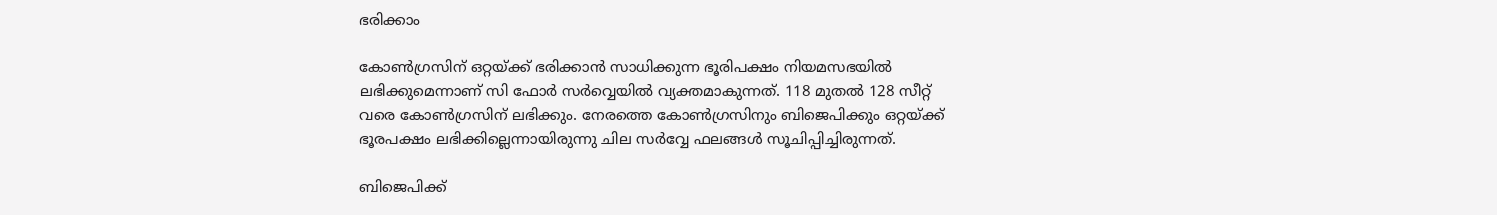ഭരിക്കാം

കോണ്‍ഗ്രസിന് ഒറ്റയ്ക്ക് ഭരിക്കാന്‍ സാധിക്കുന്ന ഭൂരിപക്ഷം നിയമസഭയില്‍ ലഭിക്കുമെന്നാണ് സി ഫോര്‍ സര്‍വ്വെയില്‍ വ്യക്തമാകുന്നത്. 118 മുതല്‍ 128 സീറ്റ് വരെ കോണ്‍ഗ്രസിന് ലഭിക്കും. നേരത്തെ കോണ്‍ഗ്രസിനും ബിജെപിക്കും ഒറ്റയ്ക്ക് ഭൂരപക്ഷം ലഭിക്കില്ലെന്നായിരുന്നു ചില സര്‍വ്വേ ഫലങ്ങള്‍ സൂചിപ്പിച്ചിരുന്നത്.

ബിജെപിക്ക്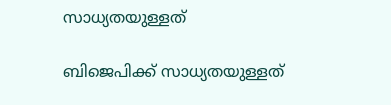സാധ്യതയുള്ളത്

ബിജെപിക്ക് സാധ്യതയുള്ളത്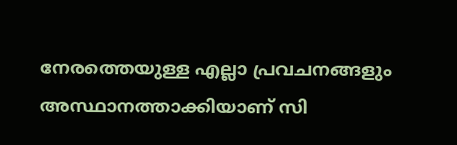നേരത്തെയുള്ള എല്ലാ പ്രവചനങ്ങളും അസ്ഥാനത്താക്കിയാണ് സി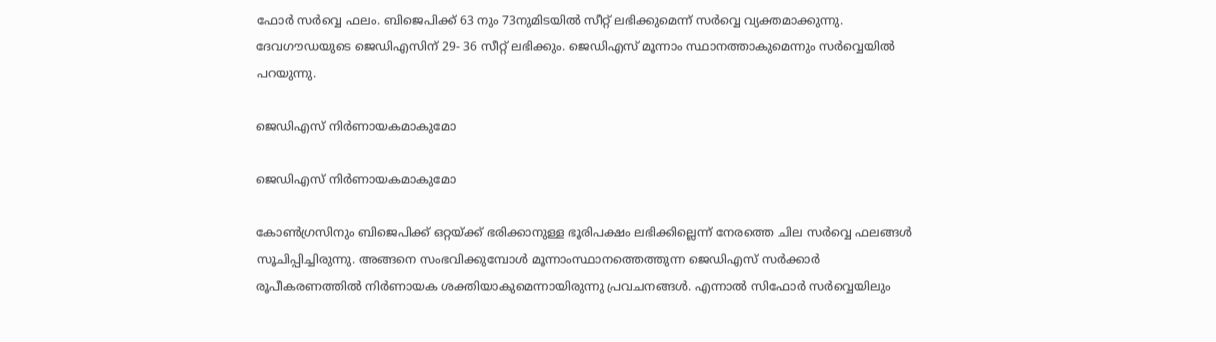ഫോര്‍ സര്‍വ്വെ ഫലം. ബിജെപിക്ക് 63 നും 73നുമിടയില്‍ സീറ്റ് ലഭിക്കുമെന്ന് സര്‍വ്വെ വ്യക്തമാക്കുന്നു. ദേവഗൗഡയുടെ ജെഡിഎസിന് 29- 36 സീറ്റ് ലഭിക്കും. ജെഡിഎസ് മൂന്നാം സ്ഥാനത്താകുമെന്നും സര്‍വ്വെയില്‍ പറയുന്നു.

ജെഡിഎസ് നിര്‍ണായകമാകുമോ

ജെഡിഎസ് നിര്‍ണായകമാകുമോ

കോണ്‍ഗ്രസിനും ബിജെപിക്ക് ഒറ്റയ്ക്ക് ഭരിക്കാനുള്ള ഭൂരിപക്ഷം ലഭിക്കില്ലെന്ന് നേരത്തെ ചില സര്‍വ്വെ ഫലങ്ങള്‍ സൂചിപ്പിച്ചിരുന്നു. അങ്ങനെ സംഭവിക്കുമ്പോള്‍ മൂന്നാംസ്ഥാനത്തെത്തുന്ന ജെഡിഎസ് സര്‍ക്കാര്‍ രൂപീകരണത്തില്‍ നിര്‍ണായക ശക്തിയാകുമെന്നായിരുന്നു പ്രവചനങ്ങള്‍. എന്നാല്‍ സിഫോര്‍ സര്‍വ്വെയിലും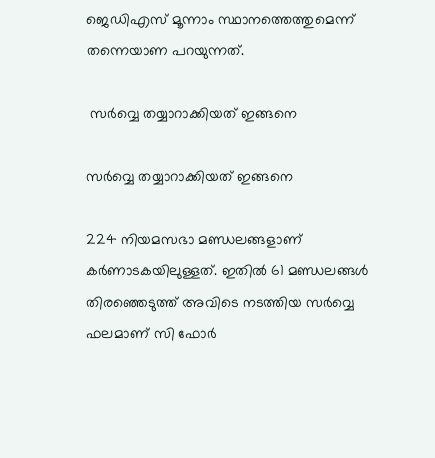ജെഡിഎസ് മൂന്നാം സ്ഥാനത്തെത്തുമെന്ന് തന്നെയാണ പറയുന്നത്.

 സര്‍വ്വെ തയ്യാറാക്കിയത് ഇങ്ങനെ

സര്‍വ്വെ തയ്യാറാക്കിയത് ഇങ്ങനെ

224 നിയമസഭാ മണ്ഡലങ്ങളാണ് കര്‍ണാടകയിലുള്ളത്. ഇതില്‍ 61 മണ്ഡലങ്ങള്‍ തിരഞ്ഞെടുത്ത് അവിടെ നടത്തിയ സര്‍വ്വെ ഫലമാണ് സി ഫോര്‍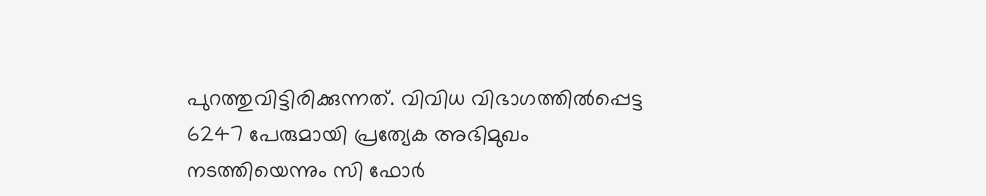പുറത്തുവിട്ടിരിക്കുന്നത്. വിവിധ വിഭാഗത്തില്‍പ്പെട്ട 6247 പേരുമായി പ്രത്യേക അഭിമുഖം നടത്തിയെന്നും സി ഫോര്‍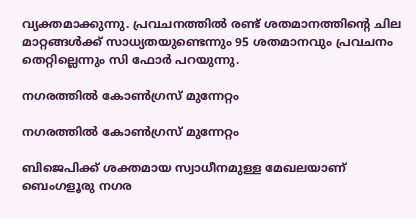വ്യക്തമാക്കുന്നു. പ്രവചനത്തില്‍ രണ്ട് ശതമാനത്തിന്റെ ചില മാറ്റങ്ങള്‍ക്ക് സാധ്യതയുണ്ടെന്നും 95 ശതമാനവും പ്രവചനം തെറ്റില്ലെന്നും സി ഫോര്‍ പറയുന്നു.

നഗരത്തില്‍ കോണ്‍ഗ്രസ് മുന്നേറ്റം

നഗരത്തില്‍ കോണ്‍ഗ്രസ് മുന്നേറ്റം

ബിജെപിക്ക് ശക്തമായ സ്വാധീനമുള്ള മേഖലയാണ് ബെംഗളൂരു നഗര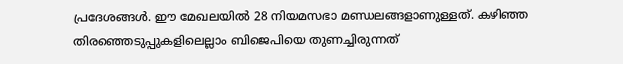പ്രദേശങ്ങള്‍. ഈ മേഖലയില്‍ 28 നിയമസഭാ മണ്ഡലങ്ങളാണുള്ളത്. കഴിഞ്ഞ തിരഞ്ഞെടുപ്പുകളിലെല്ലാം ബിജെപിയെ തുണച്ചിരുന്നത്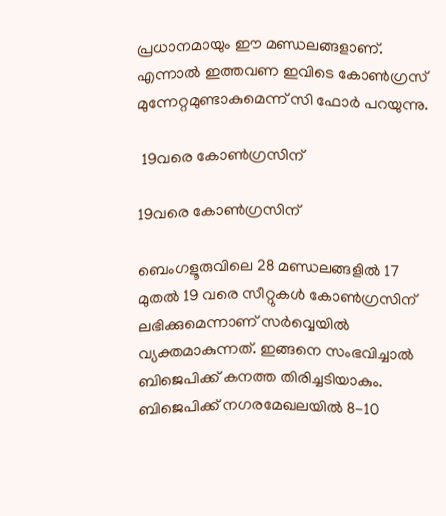പ്രധാനമായും ഈ മണ്ഡലങ്ങളാണ്. എന്നാല്‍ ഇത്തവണ ഇവിടെ കോണ്‍ഗ്രസ് മുന്നേറ്റമുണ്ടാകുമെന്ന് സി ഫോര്‍ പറയുന്നു.

 19വരെ കോണ്‍ഗ്രസിന്

19വരെ കോണ്‍ഗ്രസിന്

ബെംഗളൂരുവിലെ 28 മണ്ഡലങ്ങളില്‍ 17 മുതല്‍ 19 വരെ സീറ്റുകള്‍ കോണ്‍ഗ്രസിന് ലഭിക്കുമെന്നാണ് സര്‍വ്വെയില്‍ വ്യക്തമാകുന്നത്. ഇങ്ങനെ സംഭവിച്ചാല്‍ ബിജെപിക്ക് കനത്ത തിരിച്ചടിയാകും. ബിജെപിക്ക് നഗരമേഖലയില്‍ 8-10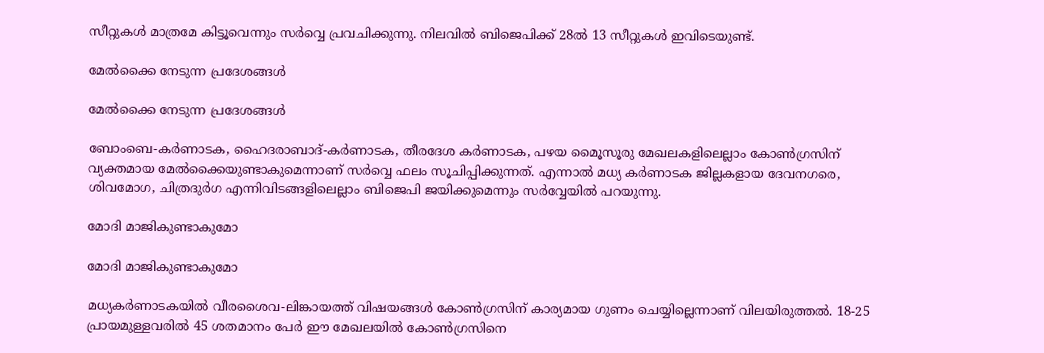സീറ്റുകള്‍ മാത്രമേ കിട്ടൂവെന്നും സര്‍വ്വെ പ്രവചിക്കുന്നു. നിലവില്‍ ബിജെപിക്ക് 28ല്‍ 13 സീറ്റുകള്‍ ഇവിടെയുണ്ട്.

മേല്‍ക്കൈ നേടുന്ന പ്രദേശങ്ങള്‍

മേല്‍ക്കൈ നേടുന്ന പ്രദേശങ്ങള്‍

ബോംബെ-കര്‍ണാടക, ഹൈദരാബാദ്-കര്‍ണാടക, തീരദേശ കര്‍ണാടക, പഴയ മൈൂസൂരു മേഖലകളിലെല്ലാം കോണ്‍ഗ്രസിന് വ്യക്തമായ മേല്‍ക്കൈയുണ്ടാകുമെന്നാണ് സര്‍വ്വെ ഫലം സൂചിപ്പിക്കുന്നത്. എന്നാല്‍ മധ്യ കര്‍ണാടക ജില്ലകളായ ദേവനഗരെ, ശിവമോഗ, ചിത്രദുര്‍ഗ എന്നിവിടങ്ങളിലെല്ലാം ബിജെപി ജയിക്കുമെന്നും സര്‍വ്വേയില്‍ പറയുന്നു.

മോദി മാജികുണ്ടാകുമോ

മോദി മാജികുണ്ടാകുമോ

മധ്യകര്‍ണാടകയില്‍ വീരശൈവ-ലിങ്കായത്ത് വിഷയങ്ങള്‍ കോണ്‍ഗ്രസിന് കാര്യമായ ഗുണം ചെയ്യില്ലെന്നാണ് വിലയിരുത്തല്‍. 18-25 പ്രായമുള്ളവരില്‍ 45 ശതമാനം പേര്‍ ഈ മേഖലയില്‍ കോണ്‍ഗ്രസിനെ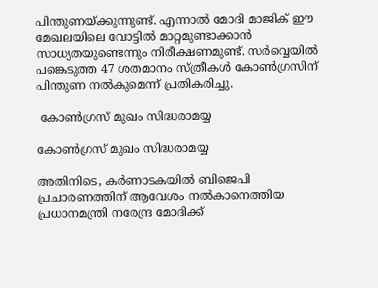പിന്തുണയ്ക്കുന്നുണ്ട്. എന്നാല്‍ മോദി മാജിക് ഈ മേഖലയിലെ വോട്ടില്‍ മാറ്റമുണ്ടാക്കാന്‍ സാധ്യതയുണ്ടെന്നും നിരീക്ഷണമുണ്ട്. സര്‍വ്വെയില്‍ പങ്കെടുത്ത 47 ശതമാനം സ്ത്രീകള്‍ കോണ്‍ഗ്രസിന് പിന്തുണ നല്‍കുമെന്ന് പ്രതികരിച്ചു.

 കോണ്‍ഗ്രസ് മുഖം സിദ്ധരാമയ്യ

കോണ്‍ഗ്രസ് മുഖം സിദ്ധരാമയ്യ

അതിനിടെ, കര്‍ണാടകയില്‍ ബിജെപി പ്രചാരണത്തിന് ആവേശം നല്‍കാനെത്തിയ പ്രധാനമന്ത്രി നരേന്ദ്ര മോദിക്ക്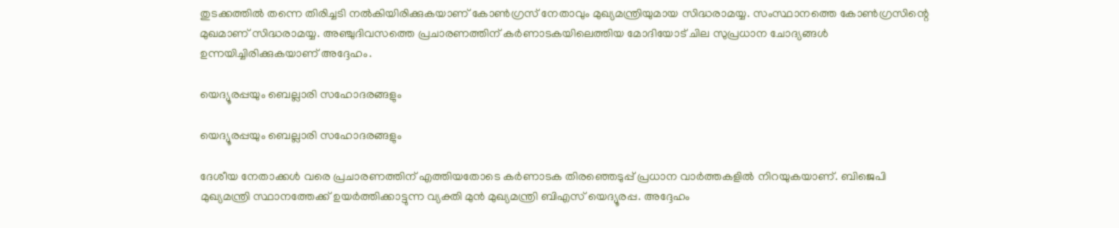തുടക്കത്തില്‍ തന്നെ തിരിച്ചടി നല്‍കിയിരിക്കുകയാണ് കോണ്‍ഗ്രസ് നേതാവും മുഖ്യമന്ത്രിയുമായ സിദ്ധരാമയ്യ. സംസ്ഥാനത്തെ കോണ്‍ഗ്രസിന്റെ മുഖമാണ് സിദ്ധരാമയ്യ. അഞ്ചുദിവസത്തെ പ്രചാരണത്തിന് കര്‍ണാടകയിലെത്തിയ മോദിയോട് ചില സുപ്രധാന ചോദ്യങ്ങള്‍ ഉന്നയിച്ചിരിക്കുകയാണ് അദ്ദേഹം.

യെദ്യൂരപ്പയും ബെല്ലാരി സഹോദരങ്ങളും

യെദ്യൂരപ്പയും ബെല്ലാരി സഹോദരങ്ങളും

ദേശീയ നേതാക്കള്‍ വരെ പ്രചാരണത്തിന് എത്തിയതോടെ കര്‍ണാടക തിരഞ്ഞെടുപ്പ് പ്രധാന വാര്‍ത്തകളില്‍ നിറയുകയാണ്. ബിജെപി മുഖ്യമന്ത്രി സ്ഥാനത്തേക്ക് ഉയര്‍ത്തിക്കാട്ടുന്ന വ്യക്തി മുന്‍ മുഖ്യമന്ത്രി ബിഎസ് യെദ്യൂരപ്പ. അദ്ദേഹം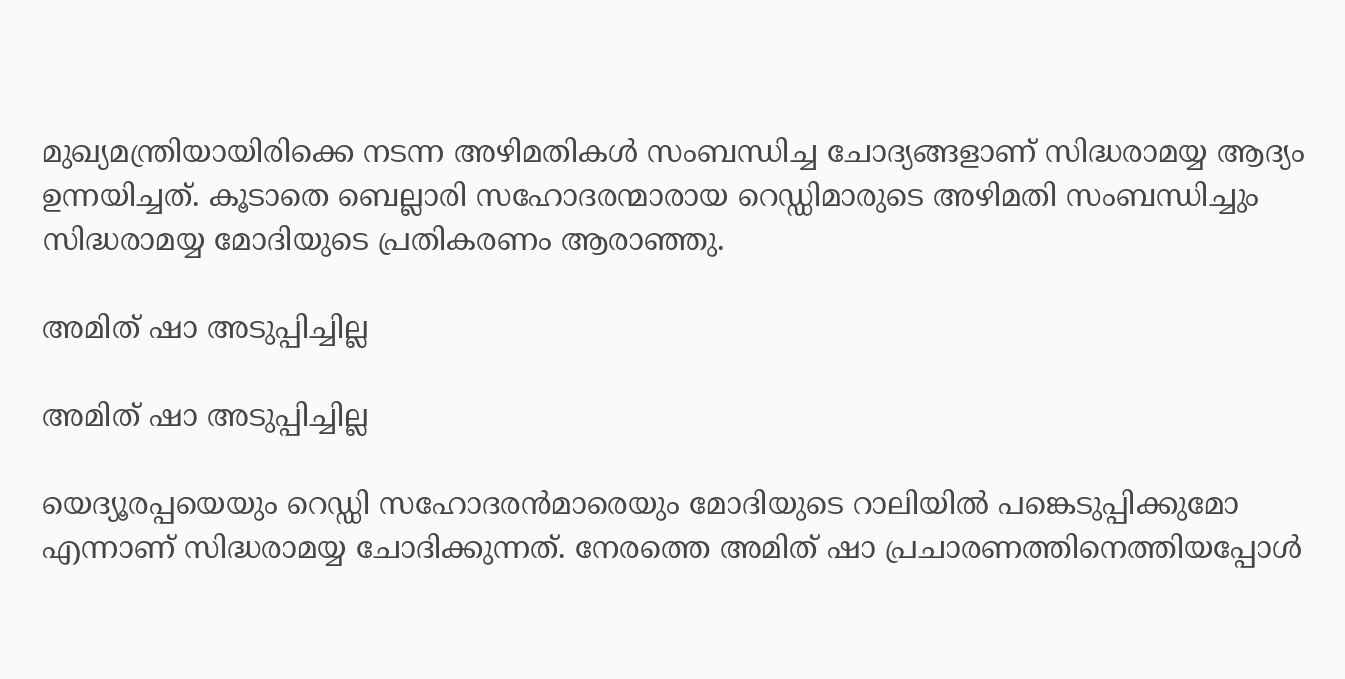മുഖ്യമന്ത്രിയായിരിക്കെ നടന്ന അഴിമതികള്‍ സംബന്ധിച്ച ചോദ്യങ്ങളാണ് സിദ്ധരാമയ്യ ആദ്യം ഉന്നയിച്ചത്. കൂടാതെ ബെല്ലാരി സഹോദരന്മാരായ റെഡ്ഡിമാരുടെ അഴിമതി സംബന്ധിച്ചും സിദ്ധരാമയ്യ മോദിയുടെ പ്രതികരണം ആരാഞ്ഞു.

അമിത് ഷാ അടുപ്പിച്ചില്ല

അമിത് ഷാ അടുപ്പിച്ചില്ല

യെദ്യൂരപ്പയെയും റെഡ്ഡി സഹോദരന്‍മാരെയും മോദിയുടെ റാലിയില്‍ പങ്കെടുപ്പിക്കുമോ എന്നാണ് സിദ്ധരാമയ്യ ചോദിക്കുന്നത്. നേരത്തെ അമിത് ഷാ പ്രചാരണത്തിനെത്തിയപ്പോള്‍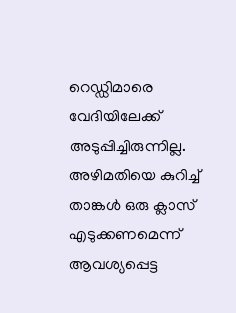റെഡ്ഡിമാരെ വേദിയിലേക്ക് അടുപ്പിച്ചിരുന്നില്ല. അഴിമതിയെ കുറിച്ച് താങ്കള്‍ ഒരു ക്ലാസ് എടുക്കണമെന്ന് ആവശ്യപ്പെട്ട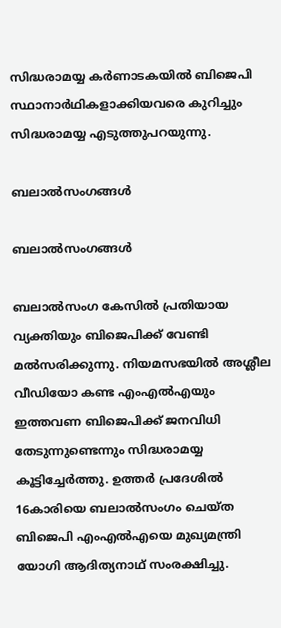സിദ്ധരാമയ്യ കര്‍ണാടകയില്‍ ബിജെപി സ്ഥാനാര്‍ഥികളാക്കിയവരെ കുറിച്ചും സിദ്ധരാമയ്യ എടുത്തുപറയുന്നു.

ബലാല്‍സംഗങ്ങള്‍

ബലാല്‍സംഗങ്ങള്‍

ബലാല്‍സംഗ കേസില്‍ പ്രതിയായ വ്യക്തിയും ബിജെപിക്ക് വേണ്ടി മല്‍സരിക്കുന്നു. നിയമസഭയില്‍ അശ്ലീല വീഡിയോ കണ്ട എംഎല്‍എയും ഇത്തവണ ബിജെപിക്ക് ജനവിധി തേടുന്നുണ്ടെന്നും സിദ്ധരാമയ്യ കൂട്ടിച്ചേര്‍ത്തു. ഉത്തര്‍ പ്രദേശില്‍ 16കാരിയെ ബലാല്‍സംഗം ചെയ്ത ബിജെപി എംഎല്‍എയെ മുഖ്യമന്ത്രി യോഗി ആദിത്യനാഥ് സംരക്ഷിച്ചു.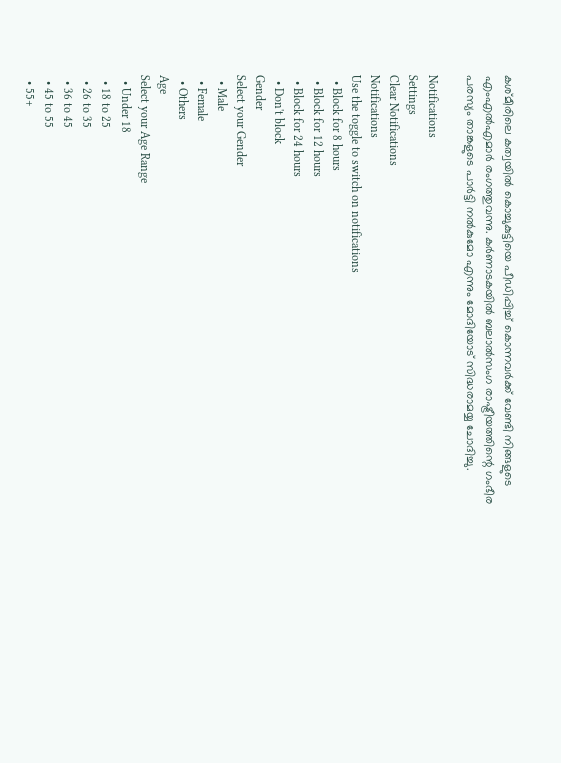കശ്മീരിലെ കത്വയില്‍ കൊച്ചുകുട്ടിയെ പീഡിപ്പിച്ച് കൊന്നവര്‍ക്ക് വേണ്ടി നിങ്ങളുടെ എംഎല്‍എമാര്‍ രംഗത്തുവന്നു. കര്‍ണാടകയില്‍ ബലാല്‍സംഗ രാഷ്ട്രീയത്തിന്റെ ഗംഭീര പരസ്യം താങ്കളുടെ പാര്‍ട്ടി നല്‍കുമോ എന്നും മോദിയോട് സിദ്ധരാമയ്യ ചോദിച്ചു.

Notifications
Settings
Clear Notifications
Notifications
Use the toggle to switch on notifications
  • Block for 8 hours
  • Block for 12 hours
  • Block for 24 hours
  • Don't block
Gender
Select your Gender
  • Male
  • Female
  • Others
Age
Select your Age Range
  • Under 18
  • 18 to 25
  • 26 to 35
  • 36 to 45
  • 45 to 55
  • 55+